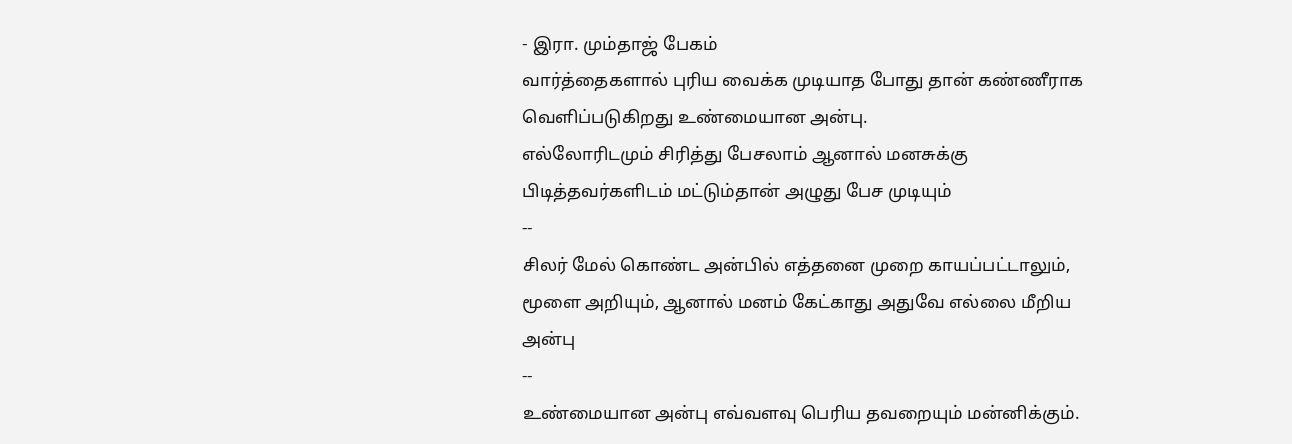- இரா. மும்தாஜ் பேகம்
வார்த்தைகளால் புரிய வைக்க முடியாத போது தான் கண்ணீராக வெளிப்படுகிறது உண்மையான அன்பு.
எல்லோரிடமும் சிரித்து பேசலாம் ஆனால் மனசுக்கு பிடித்தவர்களிடம் மட்டும்தான் அழுது பேச முடியும்
--
சிலர் மேல் கொண்ட அன்பில் எத்தனை முறை காயப்பட்டாலும், மூளை அறியும், ஆனால் மனம் கேட்காது அதுவே எல்லை மீறிய அன்பு
--
உண்மையான அன்பு எவ்வளவு பெரிய தவறையும் மன்னிக்கும்.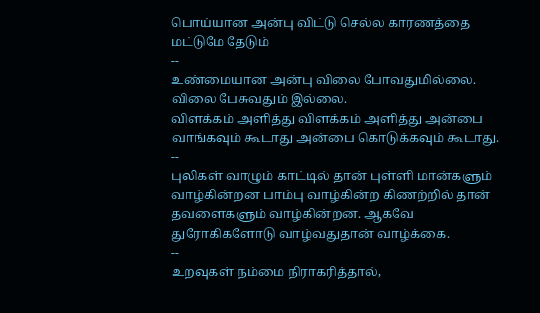பொய்யான அன்பு விட்டு செல்ல காரணத்தை மட்டுமே தேடும்
--
உண்மையான அன்பு விலை போவதுமில்லை. விலை பேசுவதும் இல்லை.
விளக்கம் அளித்து விளக்கம் அளித்து அன்பை வாங்கவும் கூடாது அன்பை கொடுக்கவும் கூடாது.
--
புலிகள் வாழும் காட்டில் தான் புள்ளி மான்களும் வாழ்கின்றன பாம்பு வாழ்கின்ற கிணற்றில் தான் தவளைகளும் வாழ்கின்றன. ஆகவே துரோகிகளோடு வாழ்வதுதான் வாழ்க்கை.
--
உறவுகள் நம்மை நிராகரித்தால்,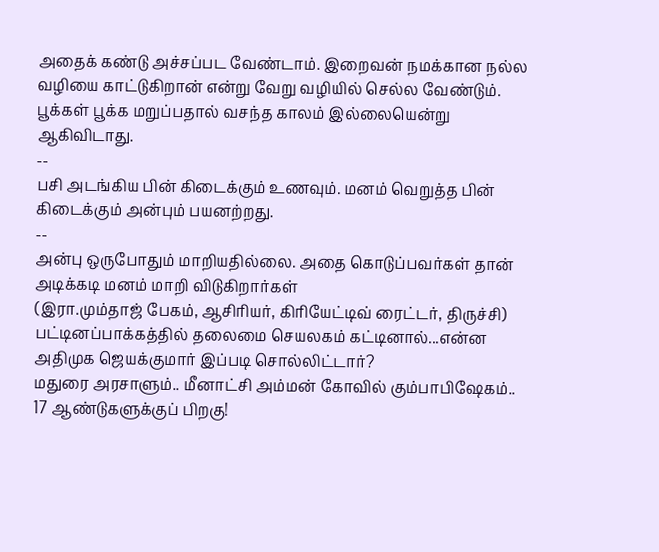அதைக் கண்டு அச்சப்பட வேண்டாம். இறைவன் நமக்கான நல்ல வழியை காட்டுகிறான் என்று வேறு வழியில் செல்ல வேண்டும். பூக்கள் பூக்க மறுப்பதால் வசந்த காலம் இல்லையென்று ஆகிவிடாது.
--
பசி அடங்கிய பின் கிடைக்கும் உணவும். மனம் வெறுத்த பின் கிடைக்கும் அன்பும் பயனற்றது.
--
அன்பு ஒருபோதும் மாறியதில்லை. அதை கொடுப்பவர்கள் தான் அடிக்கடி மனம் மாறி விடுகிறார்கள்
(இரா.மும்தாஜ் பேகம், ஆசிரியர், கிரியேட்டிவ் ரைட்டர், திருச்சி)
பட்டினப்பாக்கத்தில் தலைமை செயலகம் கட்டினால்...என்ன அதிமுக ஜெயக்குமார் இப்படி சொல்லிட்டார்?
மதுரை அரசாளும்.. மீனாட்சி அம்மன் கோவில் கும்பாபிஷேகம்.. 17 ஆண்டுகளுக்குப் பிறகு!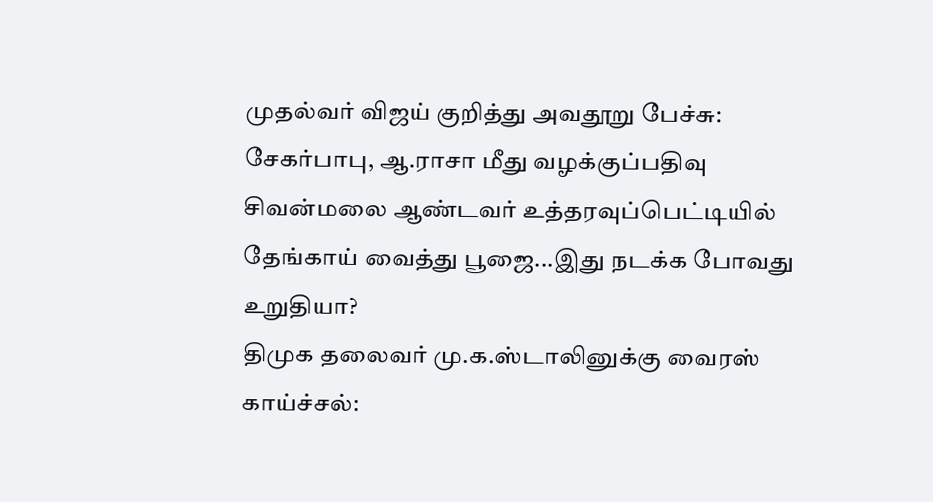முதல்வர் விஜய் குறித்து அவதூறு பேச்சு: சேகர்பாபு, ஆ.ராசா மீது வழக்குப்பதிவு
சிவன்மலை ஆண்டவர் உத்தரவுப்பெட்டியில் தேங்காய் வைத்து பூஜை...இது நடக்க போவது உறுதியா?
திமுக தலைவர் மு.க.ஸ்டாலினுக்கு வைரஸ் காய்ச்சல்: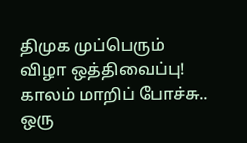திமுக முப்பெரும் விழா ஒத்திவைப்பு!
காலம் மாறிப் போச்சு.. ஒரு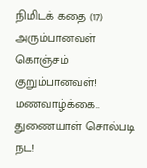நிமிடக் கதை (17)
அரும்பானவள் கொஞ்சம் குறும்பானவள்!
மணவாழ்க்கை.. துணையாள் சொல்படி நட!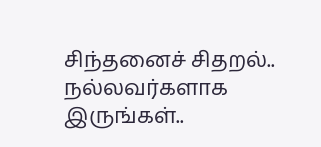சிந்தனைச் சிதறல்.. நல்லவர்களாக இருங்கள்..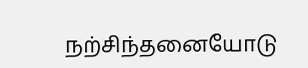நற்சிந்தனையோடு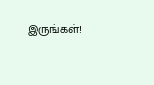இருங்கள்!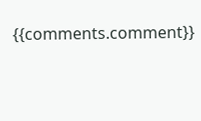{{comments.comment}}